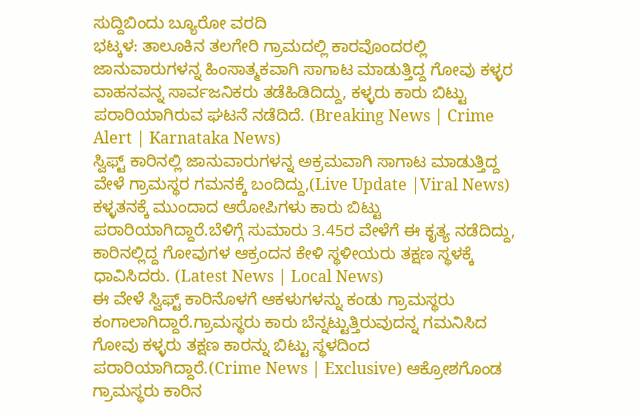ಸುದ್ದಿಬಿಂದು ಬ್ಯೂರೋ ವರದಿ
ಭಟ್ಕಳ: ತಾಲೂಕಿನ ತಲಗೇರಿ ಗ್ರಾಮದಲ್ಲಿ ಕಾರವೊಂದರಲ್ಲಿ ಜಾನುವಾರುಗಳನ್ನ ಹಿಂಸಾತ್ಮಕವಾಗಿ ಸಾಗಾಟ ಮಾಡುತ್ತಿದ್ದ ಗೋವು ಕಳ್ಳರ ವಾಹನವನ್ನ ಸಾರ್ವಜನಿಕರು ತಡೆಹಿಡಿದಿದ್ದು, ಕಳ್ಳರು ಕಾರು ಬಿಟ್ಟು ಪರಾರಿಯಾಗಿರುವ ಘಟನೆ ನಡೆದಿದೆ. (Breaking News | Crime Alert | Karnataka News)
ಸ್ವಿಫ್ಟ್ ಕಾರಿನಲ್ಲಿ ಜಾನುವಾರುಗಳನ್ನ ಅಕ್ರಮವಾಗಿ ಸಾಗಾಟ ಮಾಡುತ್ತಿದ್ದ ವೇಳೆ ಗ್ರಾಮಸ್ಥರ ಗಮನಕ್ಕೆ ಬಂದಿದ್ದು,(Live Update |Viral News) ಕಳ್ಳತನಕ್ಕೆ ಮುಂದಾದ ಆರೋಪಿಗಳು ಕಾರು ಬಿಟ್ಟು ಪರಾರಿಯಾಗಿದ್ದಾರೆ.ಬೆಳಿಗ್ಗೆ ಸುಮಾರು 3.45ರ ವೇಳೆಗೆ ಈ ಕೃತ್ಯ ನಡೆದಿದ್ದು, ಕಾರಿನಲ್ಲಿದ್ದ ಗೋವುಗಳ ಆಕ್ರಂದನ ಕೇಳಿ ಸ್ಥಳೀಯರು ತಕ್ಷಣ ಸ್ಥಳಕ್ಕೆ ಧಾವಿಸಿದರು. (Latest News | Local News)
ಈ ವೇಳೆ ಸ್ವಿಫ್ಟ್ ಕಾರಿನೊಳಗೆ ಆಕಳುಗಳನ್ನು ಕಂಡು ಗ್ರಾಮಸ್ಥರು ಕಂಗಾಲಾಗಿದ್ದಾರೆ.ಗ್ರಾಮಸ್ಥರು ಕಾರು ಬೆನ್ನಟ್ಟುತ್ತಿರುವುದನ್ನ ಗಮನಿಸಿದ ಗೋವು ಕಳ್ಳರು ತಕ್ಷಣ ಕಾರನ್ನು ಬಿಟ್ಟು ಸ್ಥಳದಿಂದ ಪರಾರಿಯಾಗಿದ್ದಾರೆ.(Crime News | Exclusive) ಆಕ್ರೋಶಗೊಂಡ ಗ್ರಾಮಸ್ಥರು ಕಾರಿನ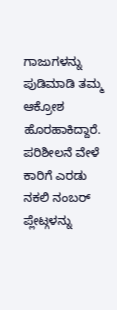ಗಾಜುಗಳನ್ನು ಪುಡಿಮಾಡಿ ತಮ್ಮ ಆಕ್ರೋಶ ಹೊರಹಾಕಿದ್ದಾರೆ. ಪರಿಶೀಲನೆ ವೇಳೆ ಕಾರಿಗೆ ಎರಡು ನಕಲಿ ನಂಬರ್ ಪ್ಲೇಟ್ಗಳನ್ನು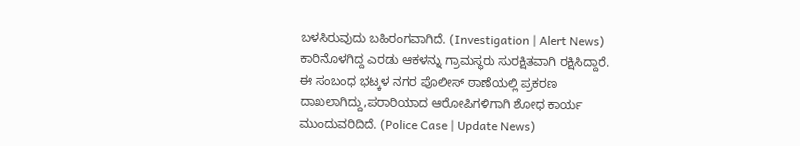ಬಳಸಿರುವುದು ಬಹಿರಂಗವಾಗಿದೆ. (Investigation | Alert News) ಕಾರಿನೊಳಗಿದ್ದ ಎರಡು ಆಕಳನ್ನು ಗ್ರಾಮಸ್ಥರು ಸುರಕ್ಷಿತವಾಗಿ ರಕ್ಷಿಸಿದ್ದಾರೆ.
ಈ ಸಂಬಂಧ ಭಟ್ಕಳ ನಗರ ಪೊಲೀಸ್ ಠಾಣೆಯಲ್ಲಿ ಪ್ರಕರಣ ದಾಖಲಾಗಿದ್ದು,ಪರಾರಿಯಾದ ಆರೋಪಿಗಳಿಗಾಗಿ ಶೋಧ ಕಾರ್ಯ ಮುಂದುವರಿದಿದೆ. (Police Case | Update News)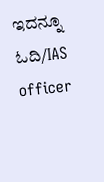ಇದನ್ನೂ ಓದಿ/IAS officer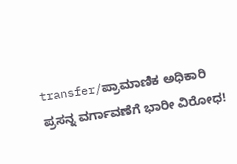transfer/ಪ್ರಾಮಾಣಿಕ ಅಧಿಕಾರಿ ಪ್ರಸನ್ನ ವರ್ಗಾವಣೆಗೆ ಭಾರೀ ವಿರೋಧ!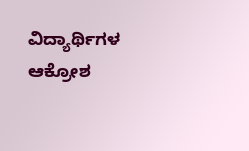ವಿದ್ಯಾರ್ಥಿಗಳ ಆಕ್ರೋಶ